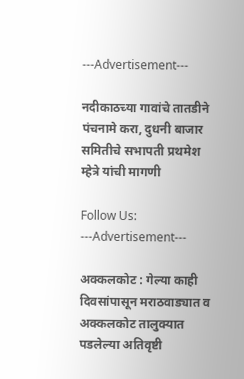---Advertisement---

नदीकाठच्या गावांचे तातडीने पंचनामे करा, दुधनी बाजार समितीचे सभापती प्रथमेश म्हेत्रे यांची मागणी

Follow Us:
---Advertisement---

अक्कलकोट : गेल्या काही दिवसांपासून मराठवाड्यात व अक्कलकोट तालुक्यात पडलेल्या अतिवृष्टी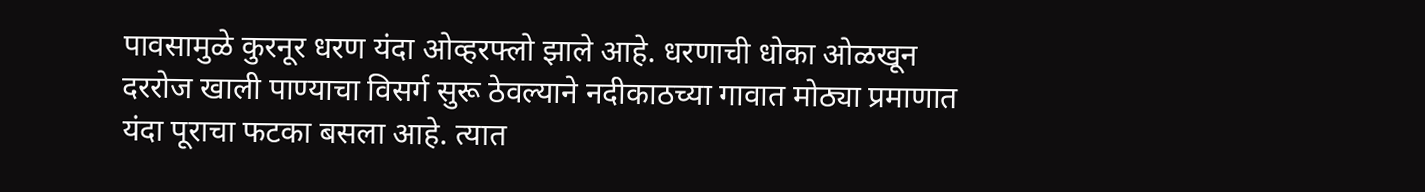पावसामुळे कुरनूर धरण यंदा ओव्हरफ्लो झाले आहे. धरणाची धोका ओळखून दररोज खाली पाण्याचा विसर्ग सुरू ठेवल्याने नदीकाठच्या गावात मोठ्या प्रमाणात यंदा पूराचा फटका बसला आहे. त्यात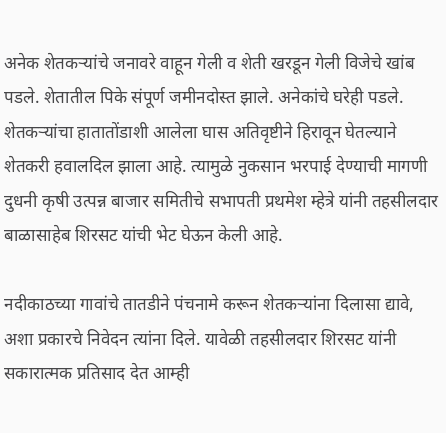अनेक शेतकऱ्यांचे जनावरे वाहून गेली व शेती खरडून गेली विजेचे खांब पडले. शेतातील पिके संपूर्ण जमीनदोस्त झाले. अनेकांचे घरेही पडले. शेतकऱ्यांचा हातातोंडाशी आलेला घास अतिवृष्टीने हिरावून घेतल्याने शेतकरी हवालदिल झाला आहे. त्यामुळे नुकसान भरपाई देण्याची मागणी दुधनी कृषी उत्पन्न बाजार समितीचे सभापती प्रथमेश म्हेत्रे यांनी तहसीलदार बाळासाहेब शिरसट यांची भेट घेऊन केली आहे.

नदीकाठच्या गावांचे तातडीने पंचनामे करून शेतकऱ्यांना दिलासा द्यावे, अशा प्रकारचे निवेदन त्यांना दिले. यावेळी तहसीलदार शिरसट यांनी सकारात्मक प्रतिसाद देत आम्ही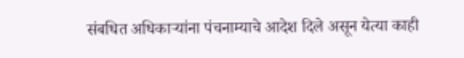संबधित अधिकाऱ्यांना पंचनाम्याचे आदेश दिले असून येत्या काही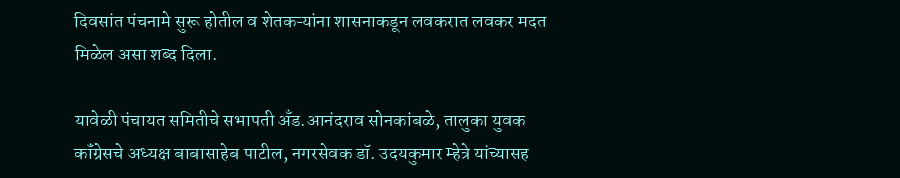दिवसांत पंचनामे सुरू होतील व शेतकऱ्यांना शासनाकडून लवकरात लवकर मदत मिळेल असा शब्द दिला.

यावेळी पंचायत समितीचे सभापती अँड.आनंदराव सोनकांबळे, तालुका युवक कॉंग्रेसचे अध्यक्ष बाबासाहेब पाटील, नगरसेवक डॉ. उदयकुमार म्हेत्रे यांच्यासह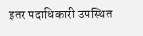इतर पदाधिकारी उपस्थित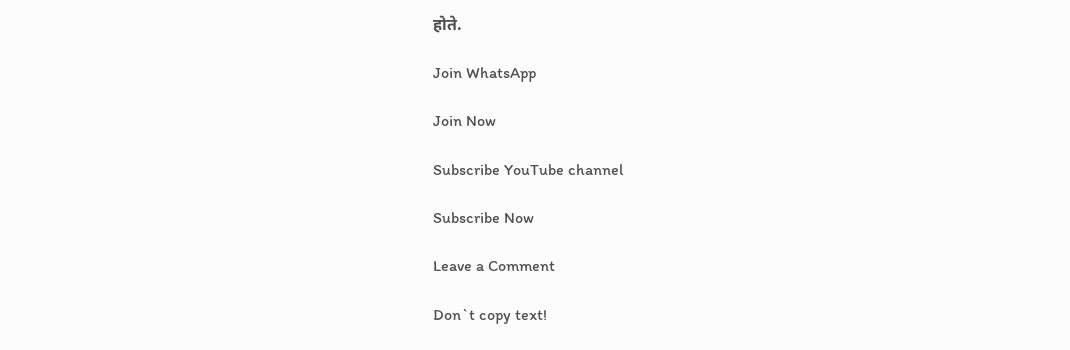होते.

Join WhatsApp

Join Now

Subscribe YouTube channel

Subscribe Now

Leave a Comment

Don`t copy text!